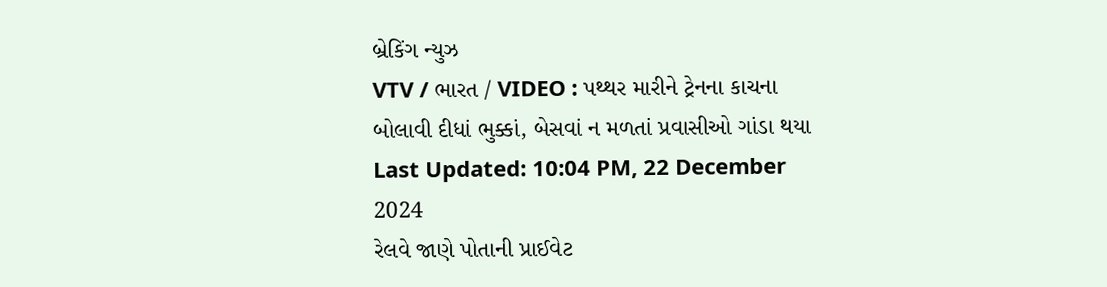બ્રેકિંગ ન્યુઝ
VTV / ભારત / VIDEO : પથ્થર મારીને ટ્રેનના કાચના બોલાવી દીધાં ભુક્કાં, બેસવાં ન મળતાં પ્રવાસીઓ ગાંડા થયા
Last Updated: 10:04 PM, 22 December 2024
રેલવે જાણે પોતાની પ્રાઈવેટ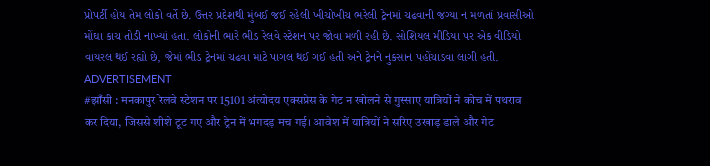પ્રોપર્ટી હોય તેમ લોકો વર્તે છે. ઉત્તર પ્રદેશથી મુંબઈ જઈ રહેલી ખીચોખીચ ભરેલી ટ્રેનમાં ચઢવાની જગ્યા ન મળતાં પ્રવાસીઓ મોંઘા કાચ તોડી નાખ્યાં હતા. લોકોની ભારે ભીડ રેલવે સ્ટેશન પર જોવા મળી રહી છે. સોશિયલ મીડિયા પર એક વીડિયો વાયરલ થઈ રહ્યો છે, જેમાં ભીડ ટ્રેનમાં ચઢવા માટે પાગલ થઈ ગઈ હતી અને ટ્રેનને નુકસાન પહોંચાડવા લાગી હતી.
ADVERTISEMENT
#झाँसी : मनकापुर रेलवे स्टेशन पर 15101 अंत्योदय एक्सप्रेस के गेट न खोलने से गुस्साए यात्रियों ने कोच में पथराव कर दिया, जिससे शीशे टूट गए और ट्रेन में भगदड़ मच गई। आवेश में यात्रियों ने सरिए उखाड़ डाले और गेट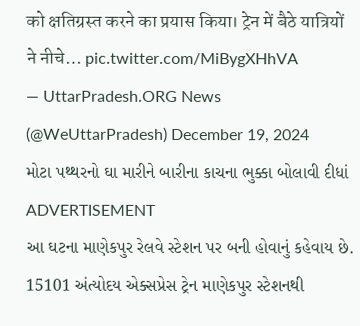को क्षतिग्रस्त करने का प्रयास किया। ट्रेन में बैठे यात्रियों ने नीचे… pic.twitter.com/MiBygXHhVA
— UttarPradesh.ORG News (@WeUttarPradesh) December 19, 2024
મોટા પથ્થરનો ઘા મારીને બારીના કાચના ભુક્કા બોલાવી દીધાં
ADVERTISEMENT
આ ઘટના માણેકપુર રેલવે સ્ટેશન પર બની હોવાનું કહેવાય છે. 15101 અંત્યોદય એક્સપ્રેસ ટ્રેન માણેકપુર સ્ટેશનથી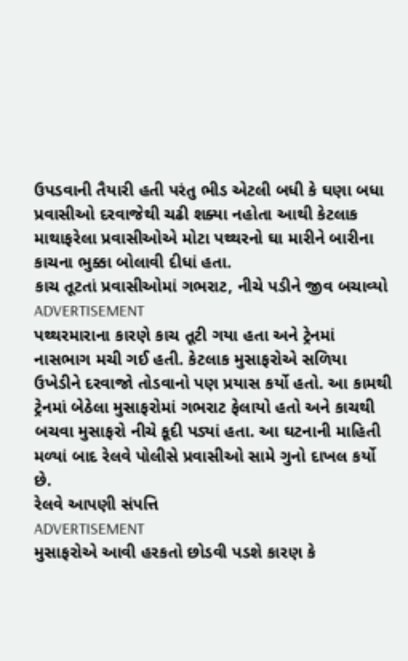ઉપડવાની તૈયારી હતી પરંતુ ભીડ એટલી બધી કે ઘણા બધા પ્રવાસીઓ દરવાજેથી ચઢી શક્યા નહોતા આથી કેટલાક માથાફરેલા પ્રવાસીઓએ મોટા પથ્થરનો ઘા મારીને બારીના કાચના ભુક્કા બોલાવી દીધાં હતા.
કાચ તૂટતાં પ્રવાસીઓમાં ગભરાટ, નીચે પડીને જીવ બચાવ્યો
ADVERTISEMENT
પથ્થરમારાના કારણે કાચ તૂટી ગયા હતા અને ટ્રેનમાં નાસભાગ મચી ગઈ હતી. કેટલાક મુસાફરોએ સળિયા ઉખેડીને દરવાજો તોડવાનો પણ પ્રયાસ કર્યો હતો. આ કામથી ટ્રેનમાં બેઠેલા મુસાફરોમાં ગભરાટ ફેલાયો હતો અને કાચથી બચવા મુસાફરો નીચે કૂદી પડ્યાં હતા. આ ઘટનાની માહિતી મળ્યાં બાદ રેલવે પોલીસે પ્રવાસીઓ સામે ગુનો દાખલ કર્યો છે.
રેલવે આપણી સંપત્તિ
ADVERTISEMENT
મુસાફરોએ આવી હરકતો છોડવી પડશે કારણ કે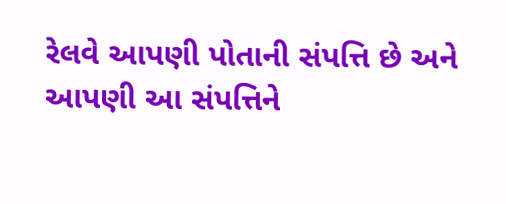રેલવે આપણી પોતાની સંપત્તિ છે અને આપણી આ સંપત્તિને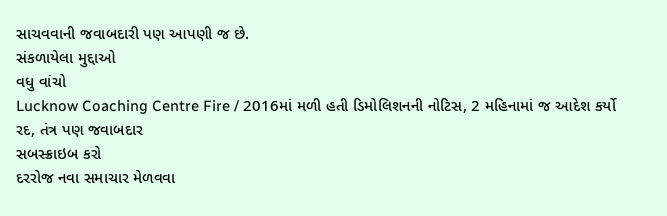સાચવવાની જવાબદારી પણ આપણી જ છે.
સંકળાયેલા મુદ્દાઓ
વધુ વાંચો
Lucknow Coaching Centre Fire / 2016માં મળી હતી ડિમોલિશનની નોટિસ, 2 મહિનામાં જ આદેશ કર્યો રદ, તંત્ર પણ જવાબદાર
સબસ્ક્રાઇબ કરો
દરરોજ નવા સમાચાર મેળવવા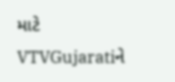માટે VTVGujaratiને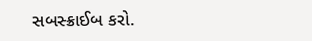સબસ્ક્રાઈબ કરો.